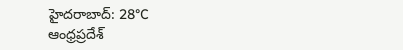హైదరాబాద్: 28°C
ఆంధ్రప్రదేశ్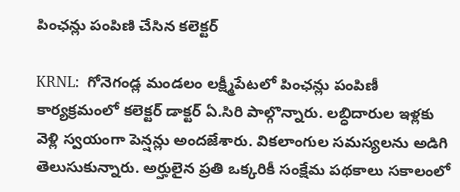పింఛన్లు పంపిణి చేసిన కలెక్టర్

KRNL:  గోనెగండ్ల మండలం లక్ష్మీపేటలో పింఛన్లు పంపిణీ కార్యక్రమంలో కలెక్టర్ డాక్టర్ ఏ.సిరి పాల్గొన్నారు. లబ్ధిదారుల ఇళ్లకు వెళ్లి స్వయంగా పెన్షన్లు అందజేశారు. వికలాంగుల సమస్యలను అడిగి తెలుసుకున్నారు. అర్హులైన ప్రతి ఒక్కరికీ సంక్షేమ పథకాలు సకాలంలో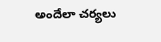అందేలా చర్యలు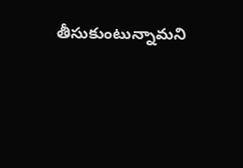తీసుకుంటున్నామని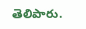తెలిపారు.